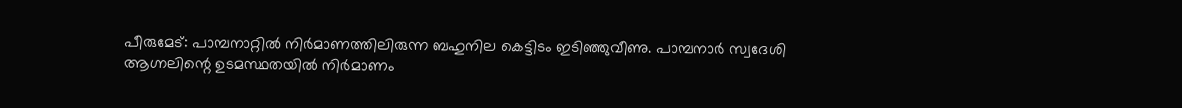പീരുമേട്: പാമ്പനാറ്റിൽ നിർമാണത്തിലിരുന്ന ബഹുനില കെട്ടിടം ഇടിഞ്ഞുവീണു. പാമ്പനാർ സ്വദേശി ആഗ്നലിന്റെ ഉടമസ്ഥതയിൽ നിർമാണം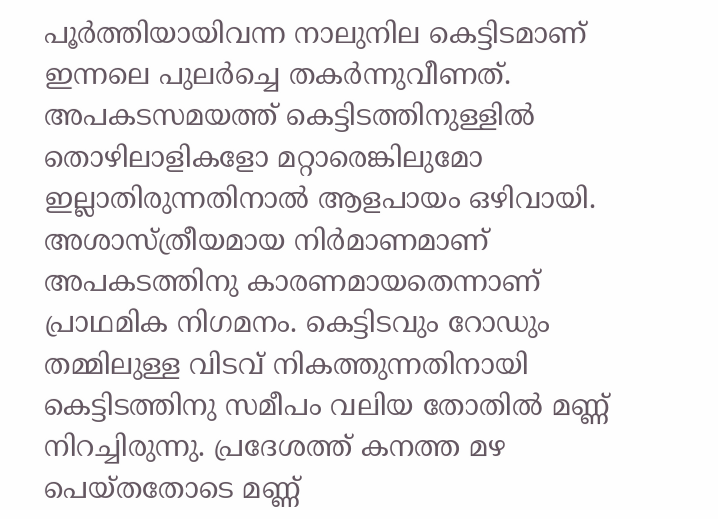പൂർത്തിയായിവന്ന നാലുനില കെട്ടിടമാണ് ഇന്നലെ പുലർച്ചെ തകർന്നുവീണത്.
അപകടസമയത്ത് കെട്ടിടത്തിനുള്ളിൽ തൊഴിലാളികളോ മറ്റാരെങ്കിലുമോ ഇല്ലാതിരുന്നതിനാൽ ആളപായം ഒഴിവായി.
അശാസ്ത്രീയമായ നിർമാണമാണ് അപകടത്തിനു കാരണമായതെന്നാണ് പ്രാഥമിക നിഗമനം. കെട്ടിടവും റോഡും തമ്മിലുള്ള വിടവ് നികത്തുന്നതിനായി കെട്ടിടത്തിനു സമീപം വലിയ തോതിൽ മണ്ണ് നിറച്ചിരുന്നു. പ്രദേശത്ത് കനത്ത മഴ പെയ്തതോടെ മണ്ണ്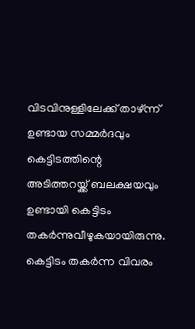വിടവിനുള്ളിലേക്ക് താഴ്ന്ന് ഉണ്ടായ സമ്മർദവും കെട്ടിടത്തിന്റെ അടിത്തറയ്ക്ക് ബലക്ഷയവും ഉണ്ടായി കെട്ടിടം തകർന്നുവീഴുകയായിരുന്നു.
കെട്ടിടം തകർന്ന വിവരം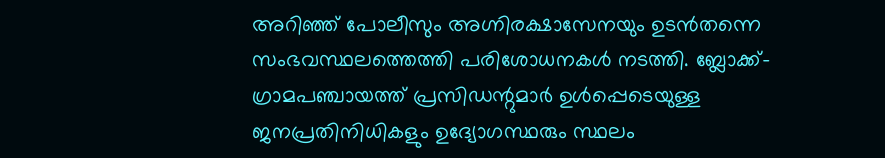അറിഞ്ഞ് പോലീസും അഗ്നിരക്ഷാസേനയും ഉടൻതന്നെ സംഭവസ്ഥലത്തെത്തി പരിശോധനകൾ നടത്തി. ബ്ലോക്ക്-ഗ്രാമപഞ്ചായത്ത് പ്രസിഡന്റുമാർ ഉൾപ്പെടെയുള്ള ജനപ്രതിനിധികളും ഉദ്യോഗസ്ഥരും സ്ഥലം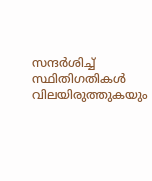സന്ദർശിച്ച് സ്ഥിതിഗതികൾ വിലയിരുത്തുകയും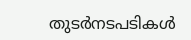തുടർനടപടികൾ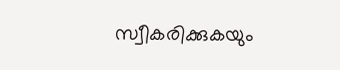സ്വീകരിക്കുകയും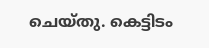ചെയ്തു. കെട്ടിടം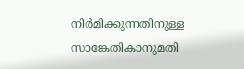നിർമിക്കുന്നതിനുള്ള സാങ്കേതികാനുമതി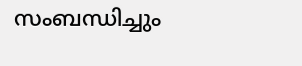സംബന്ധിച്ചും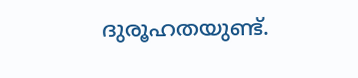ദുരൂഹതയുണ്ട്.